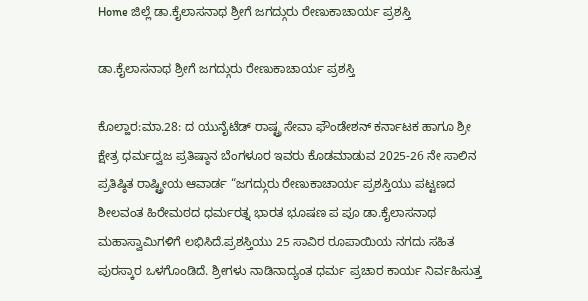Home ಜಿಲ್ಲೆ ಡಾ.ಕೈಲಾಸನಾಥ ಶ್ರೀಗೆ ಜಗದ್ಗುರು ರೇಣುಕಾಚಾರ್ಯ ಪ್ರಶಸ್ತಿ

ಡಾ.ಕೈಲಾಸನಾಥ ಶ್ರೀಗೆ ಜಗದ್ಗುರು ರೇಣುಕಾಚಾರ್ಯ ಪ್ರಶಸ್ತಿ

ಕೊಲ್ಹಾರ:ಮಾ.28: ದ ಯುನೈಟೆಡ್ ರಾಷ್ಟ್ರ ಸೇವಾ ಫೌಂಡೇಶನ್ ಕರ್ನಾಟಕ ಹಾಗೂ ಶ್ರೀ ಕ್ಷೇತ್ರ ಧರ್ಮದ್ವಜ ಪ್ರತಿಷ್ಠಾನ ಬೆಂಗಳೂರ ಇವರು ಕೊಡಮಾಡುವ 2025-26 ನೇ ಸಾಲಿನ ಪ್ರತಿಷ್ಠಿತ ರಾಷ್ಟ್ರೀಯ ಆವಾರ್ಡ “ಜಗದ್ಗುರು ರೇಣುಕಾಚಾರ್ಯ ಪ್ರಶಸ್ತಿಯು ಪಟ್ಟಣದ ಶೀಲವಂತ ಹಿರೇಮಠದ ಧರ್ಮರತ್ನ ಭಾರತ ಭೂಷಣ ಪ ಪೂ ಡಾ.ಕೈಲಾಸನಾಥ ಮಹಾಸ್ವಾಮಿಗಳಿಗೆ ಲಭಿಸಿದೆ.ಪ್ರಶಸ್ತಿಯು 25 ಸಾವಿರ ರೂಪಾಯಿಯ ನಗದು ಸಹಿತ ಪುರಸ್ಕಾರ ಒಳಗೊಂಡಿದೆ. ಶ್ರೀಗಳು ನಾಡಿನಾದ್ಯಂತ ಧರ್ಮ ಪ್ರಚಾರ ಕಾರ್ಯ ನಿರ್ವಹಿಸುತ್ತ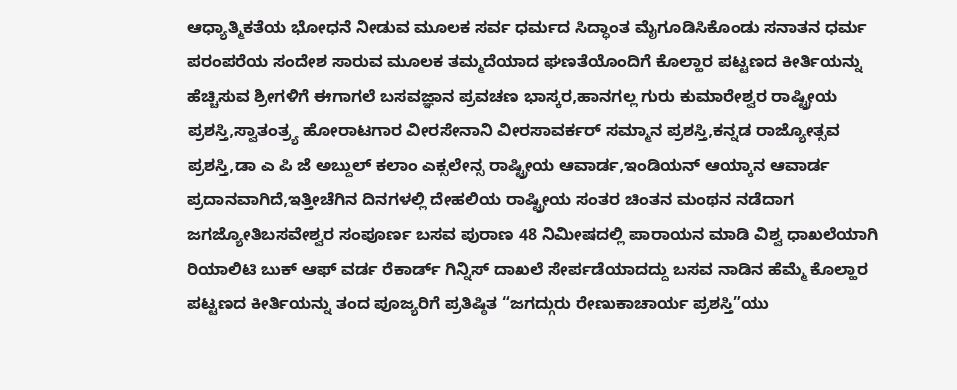ಆಧ್ಯಾತ್ಮಿಕತೆಯ ಭೋಧನೆ ನೀಡುವ ಮೂಲಕ ಸರ್ವ ಧರ್ಮದ ಸಿದ್ಧಾಂತ ಮೈಗೂಡಿಸಿಕೊಂಡು ಸನಾತನ ಧರ್ಮ ಪರಂಪರೆಯ ಸಂದೇಶ ಸಾರುವ ಮೂಲಕ ತಮ್ಮದೆಯಾದ ಘಣತೆಯೊಂದಿಗೆ ಕೊಲ್ಹಾರ ಪಟ್ಟಣದ ಕೀರ್ತಿಯನ್ನು ಹೆಚ್ಚಿಸುವ ಶ್ರೀಗಳಿಗೆ ಈಗಾಗಲೆ ಬಸವಜ್ಞಾನ ಪ್ರವಚಣ ಭಾಸ್ಕರ,ಹಾನಗಲ್ಲ ಗುರು ಕುಮಾರೇಶ್ವರ ರಾಷ್ಟ್ರೀಯ ಪ್ರಶಸ್ತಿ,ಸ್ವಾತಂತ್ರ್ಯ ಹೋರಾಟಗಾರ ವೀರಸೇನಾನಿ ವೀರಸಾವರ್ಕರ್ ಸಮ್ಮಾನ ಪ್ರಶಸ್ತಿ,ಕನ್ನಡ ರಾಜ್ಯೋತ್ಸವ ಪ್ರಶಸ್ತಿ,ಡಾ ಎ ಪಿ ಜೆ ಅಬ್ದುಲ್ ಕಲಾಂ ಎಕ್ಸಲೇನ್ಸ ರಾಷ್ಟ್ರೀಯ ಆವಾರ್ಡ,ಇಂಡಿಯನ್ ಆಯ್ಕಾನ ಆವಾರ್ಡ ಪ್ರದಾನವಾಗಿದೆ,ಇತ್ತೀಚೆಗಿನ ದಿನಗಳಲ್ಲಿ ದೇಹಲಿಯ ರಾಷ್ಟ್ರೀಯ ಸಂತರ ಚಿಂತನ ಮಂಥನ ನಡೆದಾಗ ಜಗಜ್ಯೋತಿಬಸವೇಶ್ವರ ಸಂಪೂರ್ಣ ಬಸವ ಪುರಾಣ 48 ನಿಮೀಷದಲ್ಲಿ ಪಾರಾಯನ ಮಾಡಿ ವಿಶ್ವ ಧಾಖಲೆಯಾಗಿ ರಿಯಾಲಿಟಿ ಬುಕ್ ಆಫ್ ವರ್ಡ ರೆಕಾರ್ಡ್ ಗಿನ್ನಿಸ್ ದಾಖಲೆ ಸೇರ್ಪಡೆಯಾದದ್ದು ಬಸವ ನಾಡಿನ ಹೆಮ್ಮೆ ಕೊಲ್ಹಾರ ಪಟ್ಟಣದ ಕೀರ್ತಿಯನ್ನು ತಂದ ಪೂಜ್ಯರಿಗೆ ಪ್ರತಿಷ್ಠಿತ “ಜಗದ್ಗುರು ರೇಣುಕಾಚಾರ್ಯ ಪ್ರಶಸ್ತಿ”ಯು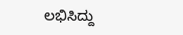ಲಭಿಸಿದ್ದು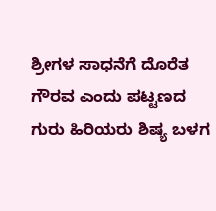ಶ್ರೀಗಳ ಸಾಧನೆಗೆ ದೊರೆತ ಗೌರವ ಎಂದು ಪಟ್ಟಣದ ಗುರು ಹಿರಿಯರು ಶಿಷ್ಯ ಬಳಗ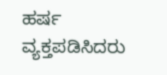ಹರ್ಷ ವ್ಯಕ್ತಪಡಿಸಿದರು